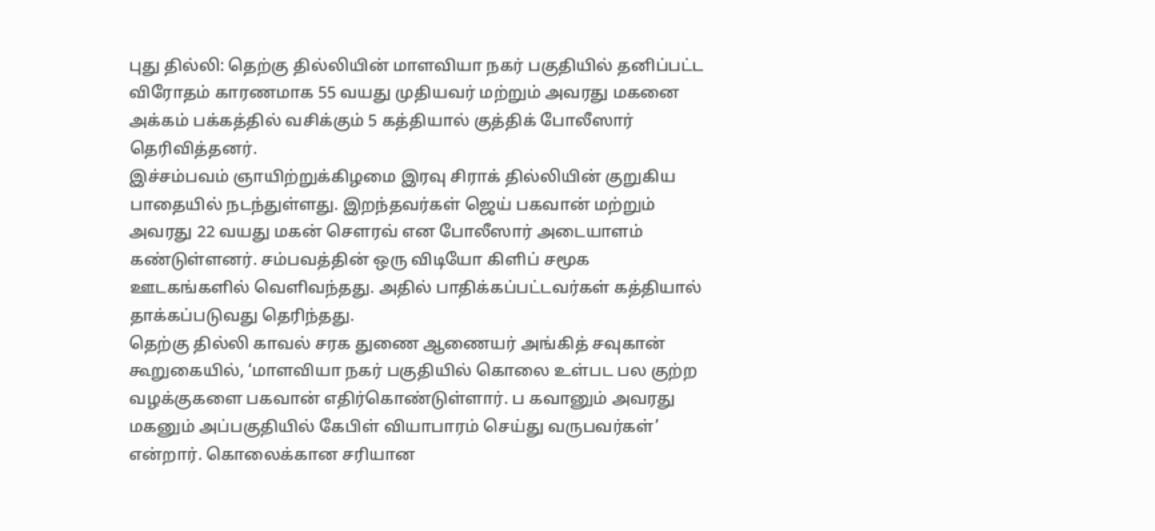புது தில்லி: தெற்கு தில்லியின் மாளவியா நகர் பகுதியில் தனிப்பட்ட விரோதம் காரணமாக 55 வயது முதியவர் மற்றும் அவரது மகனை அக்கம் பக்கத்தில் வசிக்கும் 5 கத்தியால் குத்திக் போலீஸார் தெரிவித்தனர்.
இச்சம்பவம் ஞாயிற்றுக்கிழமை இரவு சிராக் தில்லியின் குறுகிய பாதையில் நடந்துள்ளது. இறந்தவர்கள் ஜெய் பகவான் மற்றும் அவரது 22 வயது மகன் சௌரவ் என போலீஸார் அடையாளம் கண்டுள்ளனர். சம்பவத்தின் ஒரு விடியோ கிளிப் சமூக ஊடகங்களில் வெளிவந்தது. அதில் பாதிக்கப்பட்டவர்கள் கத்தியால் தாக்கப்படுவது தெரிந்தது.
தெற்கு தில்லி காவல் சரக துணை ஆணையர் அங்கித் சவுகான் கூறுகையில், ‘மாளவியா நகர் பகுதியில் கொலை உள்பட பல குற்ற வழக்குகளை பகவான் எதிர்கொண்டுள்ளார். ப கவானும் அவரது மகனும் அப்பகுதியில் கேபிள் வியாபாரம் செய்து வருபவர்கள்’ என்றார். கொலைக்கான சரியான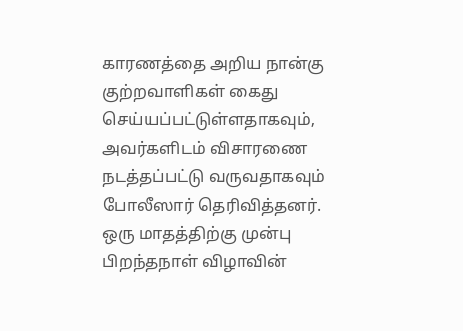காரணத்தை அறிய நான்கு குற்றவாளிகள் கைது செய்யப்பட்டுள்ளதாகவும், அவர்களிடம் விசாரணை நடத்தப்பட்டு வருவதாகவும் போலீஸார் தெரிவித்தனர்.
ஒரு மாதத்திற்கு முன்பு பிறந்தநாள் விழாவின்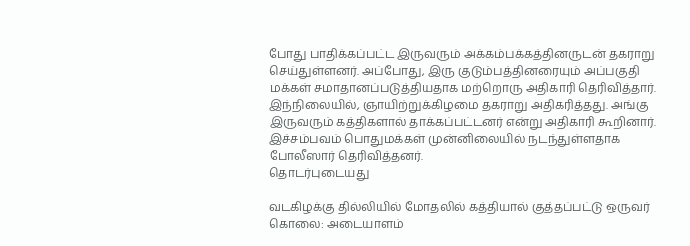போது பாதிக்கப்பட்ட இருவரும் அக்கம்பக்கத்தினருடன் தகராறு செய்துள்ளனர். அப்போது, இரு குடும்பத்தினரையும் அப்பகுதி மக்கள் சமாதானப்படுத்தியதாக மற்றொரு அதிகாரி தெரிவித்தார். இந்நிலையில், ஞாயிற்றுக்கிழமை தகராறு அதிகரித்தது. அங்கு இருவரும் கத்திகளால் தாக்கப்பட்டனர் என்று அதிகாரி கூறினார். இச்சம்பவம் பொதுமக்கள் முன்னிலையில் நடந்துள்ளதாக போலீஸார் தெரிவித்தனர்.
தொடர்புடையது

வடகிழக்கு தில்லியில் மோதலில் கத்தியால் குத்தப்பட்டு ஒருவர் கொலை: அடையாளம்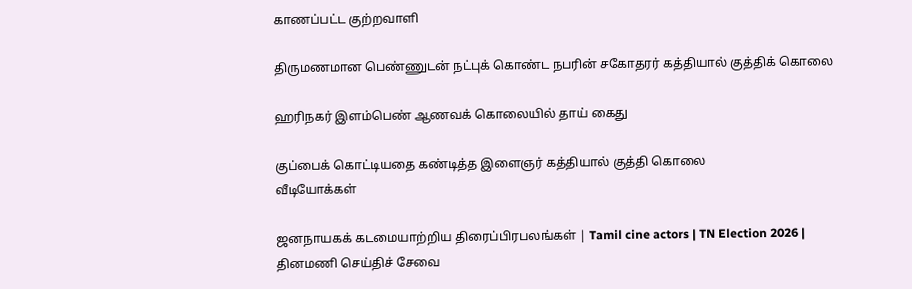காணப்பட்ட குற்றவாளி

திருமணமான பெண்ணுடன் நட்புக் கொண்ட நபரின் சகோதரர் கத்தியால் குத்திக் கொலை

ஹரிநகர் இளம்பெண் ஆணவக் கொலையில் தாய் கைது

குப்பைக் கொட்டியதை கண்டித்த இளைஞர் கத்தியால் குத்தி கொலை
வீடியோக்கள்

ஜனநாயகக் கடமையாற்றிய திரைப்பிரபலங்கள் | Tamil cine actors | TN Election 2026 |
தினமணி செய்திச் சேவை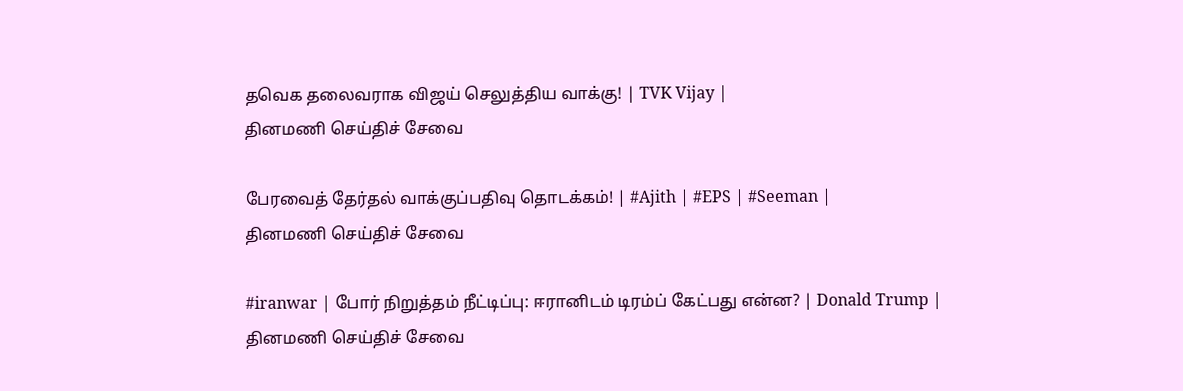தவெக தலைவராக விஜய் செலுத்திய வாக்கு! | TVK Vijay |
தினமணி செய்திச் சேவை

பேரவைத் தேர்தல் வாக்குப்பதிவு தொடக்கம்! | #Ajith | #EPS | #Seeman |
தினமணி செய்திச் சேவை

#iranwar | போர் நிறுத்தம் நீட்டிப்பு: ஈரானிடம் டிரம்ப் கேட்பது என்ன? | Donald Trump |
தினமணி செய்திச் சேவை